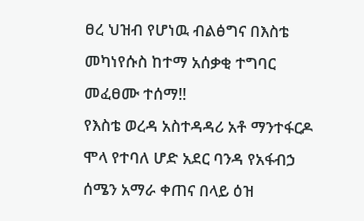ፀረ ህዝብ የሆነዉ ብልፅግና በእስቴ መካነየሱስ ከተማ አሰቃቂ ተግባር መፈፀሙ ተሰማ!!
የእስቴ ወረዳ አስተዳዳሪ አቶ ማንተፋርዶ ሞላ የተባለ ሆድ አደር ባንዳ የአፋብኃ ሰሜን አማራ ቀጠና በላይ ዕዝ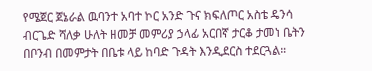የሜጀር ጀኔራል ዉባንተ አባተ ኮር አንድ ጉና ክፍለጦር አስቴ ዴንሳ ብርጌድ ሻለቃ ሁለት ዘመቻ መምሪያ ኃላፊ አርበኛ ታርቆ ታመነ ቤትን በቦንብ በመምታት በቤቱ ላይ ከባድ ጉዳት እንዲደርስ ተደርጓል።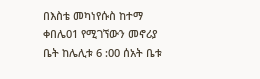በእስቴ መካነየሱስ ከተማ ቀበሌ01 የሚገኘውን መኖሪያ ቤት ከሌሊቱ 6 :00 ሰአት ቤቱ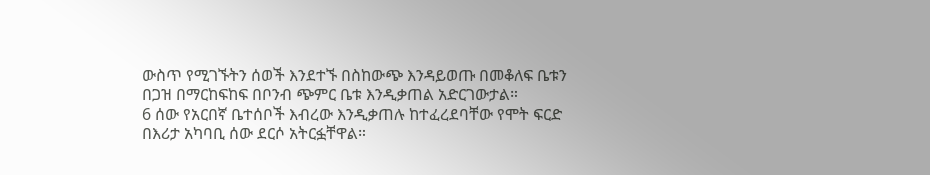ውስጥ የሚገኙትን ሰወች እንደተኙ በስከውጭ እንዳይወጡ በመቆለፍ ቤቱን በጋዝ በማርከፍከፍ በቦንብ ጭምር ቤቱ እንዲቃጠል አድርገውታል።
6 ሰው የአርበኛ ቤተሰቦች እብረው እንዲቃጠሉ ከተፈረደባቸው የሞት ፍርድ በእሪታ አካባቢ ሰው ደርሶ አትርፏቸዋል።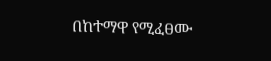በከተማዋ የሚፈፀሙ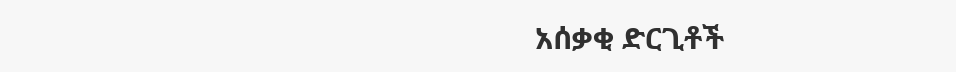አሰቃቂ ድርጊቶች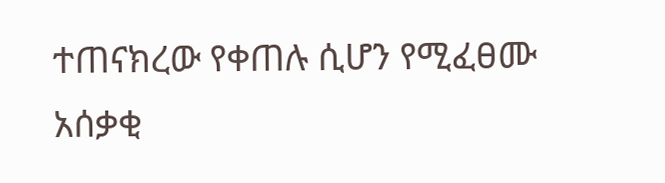ተጠናክረው የቀጠሉ ሲሆን የሚፈፀሙ አሰቃቂ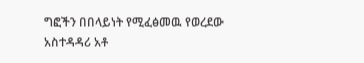ግፎችን በበላይነት የሚፈፅመዉ የወረደው አስተዳዳሪ አቶ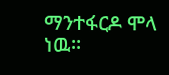ማንተፋርዶ ሞላ ነዉ።